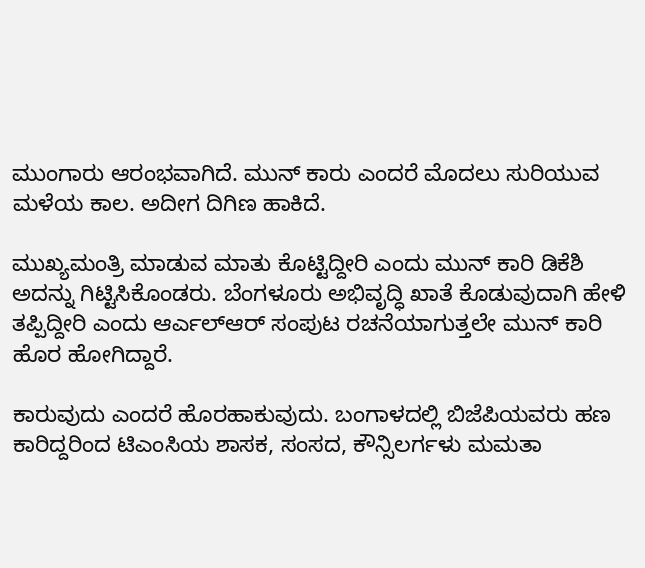ಮುಂಗಾರು ಆರಂಭವಾಗಿದೆ. ಮುನ್ ಕಾರು ಎಂದರೆ ಮೊದಲು ಸುರಿಯುವ ಮಳೆಯ ಕಾಲ. ಅದೀಗ ದಿಗಿಣ ಹಾಕಿದೆ.

ಮುಖ್ಯಮಂತ್ರಿ ಮಾಡುವ ಮಾತು ಕೊಟ್ಟಿದ್ದೀರಿ ಎಂದು ಮುನ್ ಕಾರಿ ಡಿಕೆಶಿ ಅದನ್ನು ಗಿಟ್ಟಿಸಿಕೊಂಡರು. ಬೆಂಗಳೂರು ಅಭಿವೃದ್ಧಿ ಖಾತೆ ಕೊಡುವುದಾಗಿ ಹೇಳಿ ತಪ್ಪಿದ್ದೀರಿ ಎಂದು ಆರ್ಎಲ್ಆರ್ ಸಂಪುಟ ರಚನೆಯಾಗುತ್ತಲೇ ಮುನ್ ಕಾರಿ ಹೊರ ಹೋಗಿದ್ದಾರೆ.

ಕಾರುವುದು ಎಂದರೆ ಹೊರಹಾಕುವುದು. ಬಂಗಾಳದಲ್ಲಿ ಬಿಜೆಪಿಯವರು ಹಣ ಕಾರಿದ್ದರಿಂದ ಟಿಎಂಸಿಯ ಶಾಸಕ, ಸಂಸದ, ಕೌನ್ಸಿಲರ್ಗಳು ಮಮತಾ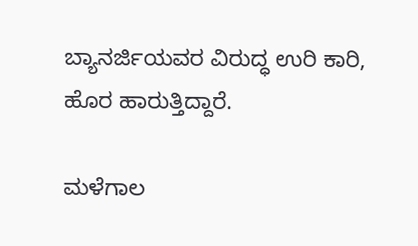ಬ್ಯಾನರ್ಜಿಯವರ ವಿರುದ್ಧ ಉರಿ ಕಾರಿ, ಹೊರ ಹಾರುತ್ತಿದ್ದಾರೆ.

ಮಳೆಗಾಲ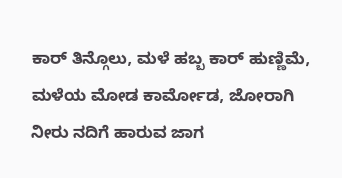ಕಾರ್ ತಿನ್ಗೊಲು, ಮಳೆ ಹಬ್ಬ ಕಾರ್ ಹುಣ್ಣಿಮೆ, ಮಳೆಯ ಮೋಡ ಕಾರ್ಮೋಡ, ಜೋರಾಗಿ ನೀರು ನದಿಗೆ ಹಾರುವ ಜಾಗ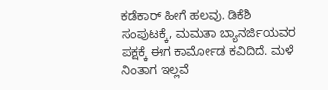ಕಡೆಕಾರ್ ಹೀಗೆ ಹಲವು. ಡಿಕೆಶಿ ಸಂಪುಟಕ್ಕೆ, ಮಮತಾ ಬ್ಯಾನರ್ಜಿಯವರ ಪಕ್ಷಕ್ಕೆ ಈಗ ಕಾರ್ಮೋಡ ಕವಿದಿದೆ. ಮಳೆ ನಿಂತಾಗ ಇಲ್ಲವೆ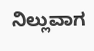ನಿಲ್ಲುವಾಗ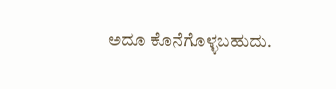ಅದೂ ಕೊನೆಗೊಳ್ಳಬಹುದು.